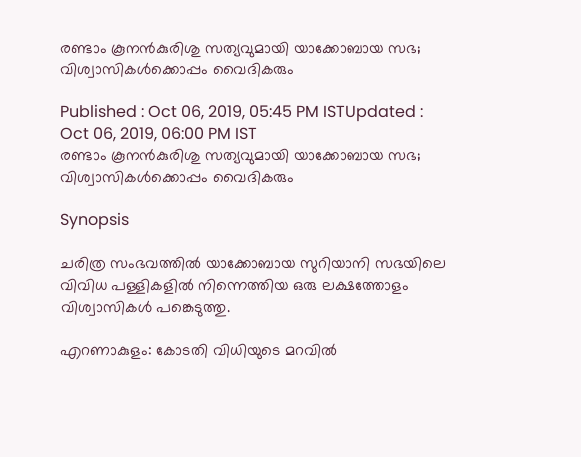രണ്ടാം കൂനൻകുരിശു സത്യവുമായി യാക്കോബായ സഭ; വിശ്വാസികൾക്കൊപ്പം വൈദികരും

Published : Oct 06, 2019, 05:45 PM ISTUpdated : Oct 06, 2019, 06:00 PM IST
രണ്ടാം കൂനൻകുരിശു സത്യവുമായി യാക്കോബായ സഭ; വിശ്വാസികൾക്കൊപ്പം വൈദികരും

Synopsis

ചരിത്ര സംഭവത്തിൽ യാക്കോബായ സുറിയാനി സഭയിലെ വിവിധ പള്ളികളിൽ നിന്നെത്തിയ ഒരു ലക്ഷത്തോളം വിശ്വാസികൾ പങ്കെടുത്തു.

എറണാകുളം: കോടതി വിധിയുടെ മറവിൽ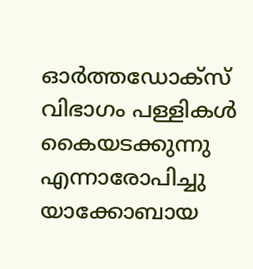ഓർത്തഡോക്സ് വിഭാഗം പള്ളികൾ കൈയടക്കുന്നു എന്നാരോപിച്ചു  യാക്കോബായ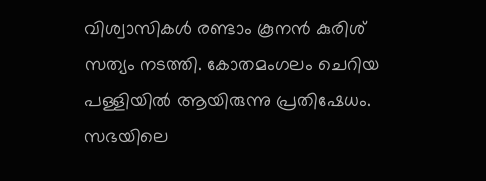വിശ്വാസികൾ രണ്ടാം കൂനൻ കുരിശ് സത്യം നടത്തി. കോതമംഗലം ചെറിയ പള്ളിയിൽ ആയിരുന്നു പ്രതിഷേധം. സഭയിലെ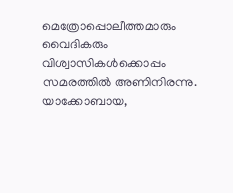മെത്രോപ്പൊലീത്തമാരും വൈദികരും വിശ്വാസികൾക്കൊപ്പം സമരത്തിൽ അണിനിരന്നു. യാക്കോബായ,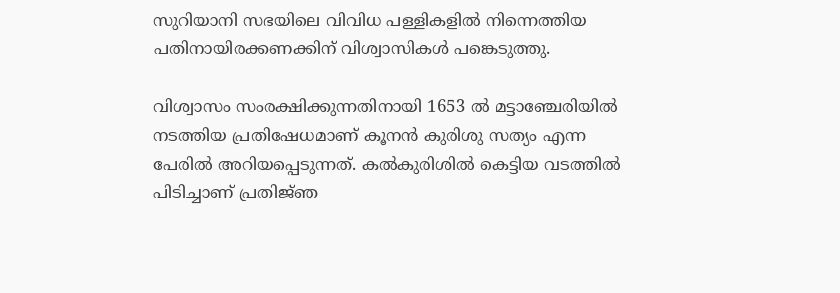സുറിയാനി സഭയിലെ വിവിധ പള്ളികളിൽ നിന്നെത്തിയ പതിനായിരക്കണക്കിന് വിശ്വാസികൾ പങ്കെടുത്തു.

വിശ്വാസം സംരക്ഷിക്കുന്നതിനായി 1653 ൽ മട്ടാഞ്ചേരിയിൽ നടത്തിയ പ്രതിഷേധമാണ് കൂനൻ കുരിശു സത്യം എന്ന പേരിൽ അറിയപ്പെടുന്നത്. കൽകുരിശിൽ കെട്ടിയ വടത്തിൽ  പിടിച്ചാണ് പ്രതിജ്‌ഞ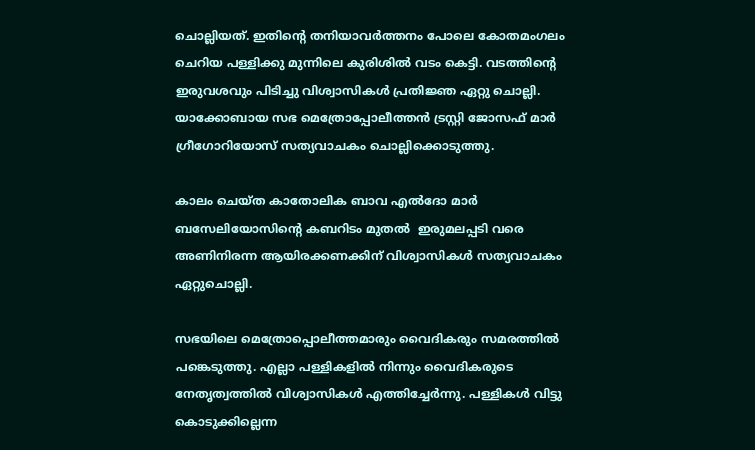ചൊല്ലിയത്. ഇതിന്റെ തനിയാവർത്തനം പോലെ കോതമംഗലം ചെറിയ പള്ളിക്കു മുന്നിലെ കുരിശിൽ വടം കെട്ടി. വടത്തിന്റെ ഇരുവശവും പിടിച്ചു വിശ്വാസികൾ പ്രതിജ്ഞ ഏറ്റു ചൊല്ലി. യാക്കോബായ സഭ മെത്രോപ്പോലീത്തൻ ട്രസ്റ്റി ജോസഫ് മാർ ഗ്രീഗോറിയോസ് സത്യവാചകം ചൊല്ലിക്കൊടുത്തു.

കാലം ചെയ്ത കാതോലിക ബാവ എൽദോ മാർ ബസേലിയോസിന്റെ കബറിടം മുതൽ  ഇരുമലപ്പടി വരെ അണിനിരന്ന ആയിരക്കണക്കിന് വിശ്വാസികൾ സത്യവാചകം ഏറ്റുചൊല്ലി.

സഭയിലെ മെത്രോപ്പൊലീത്തമാരും വൈദികരും സമരത്തിൽ പങ്കെടുത്തു. എല്ലാ പള്ളികളിൽ നിന്നും വൈദികരുടെ നേതൃത്വത്തിൽ വിശ്വാസികൾ എത്തിച്ചേർന്നു. പള്ളികൾ വിട്ടു കൊടുക്കില്ലെന്ന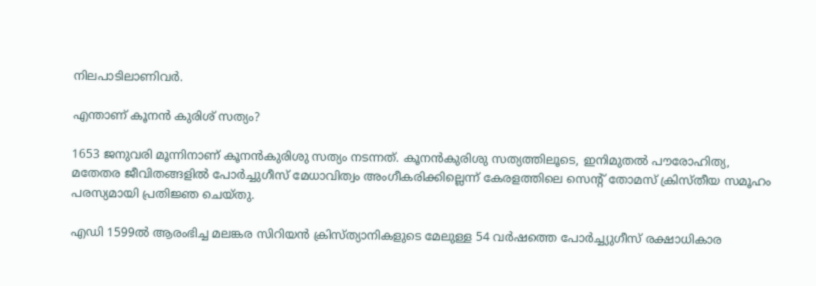നിലപാടിലാണിവർ.

എന്താണ് കൂനൻ കുരിശ് സത്യം?

1653 ജനുവരി മൂന്നിനാണ് കൂനന്‍കുരിശു സത്യം നടന്നത്. കൂനന്‍കുരിശു സത്യത്തിലൂടെ, ഇനിമുതല്‍ പൗരോഹിത്യ, മതേതര ജീവിതങ്ങളില്‍ പോര്‍ച്ചുഗീസ് മേധാവിത്വം അംഗീകരിക്കില്ലെന്ന് കേരളത്തിലെ സെന്റ് തോമസ് ക്രിസ്തീയ സമൂഹം പരസ്യമായി പ്രതിജ്ഞ ചെയ്തു.

എഡി 1599ല്‍ ആരംഭിച്ച മലങ്കര സിറിയന്‍ ക്രിസ്ത്യാനികളുടെ മേലുള്ള 54 വര്‍ഷത്തെ പോര്‍ച്ച്യുഗീസ് രക്ഷാധികാര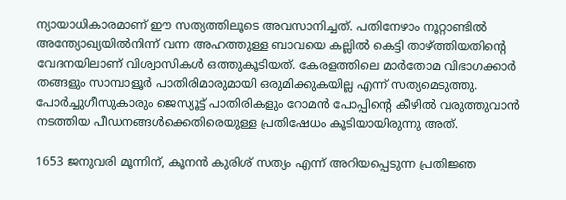ന്യായാധികാരമാണ് ഈ സത്യത്തിലൂടെ അവസാനിച്ചത്. പതിനേഴാം നൂറ്റാണ്ടില്‍ അന്ത്യോഖ്യയില്‍നിന്ന് വന്ന അഹത്തുള്ള ബാവയെ കല്ലില്‍ കെട്ടി താഴ്ത്തിയതിന്റെ വേദനയിലാണ് വിശ്വാസികള്‍ ഒത്തുകൂടിയത്. കേരളത്തിലെ മാര്‍തോമ വിഭാഗക്കാര്‍ തങ്ങളും സാമ്പാളൂര്‍ പാതിരിമാരുമായി ഒരുമിക്കുകയില്ല എന്ന് സത്യമെടുത്തു. പോര്‍ച്ചുഗീസുകാരും ജെസ്യൂട്ട് പാതിരികളും റോമന്‍ പോപ്പിന്റെ കീഴില്‍ വരുത്തുവാന്‍ നടത്തിയ പീഡനങ്ങള്‍ക്കെതിരെയുള്ള പ്രതിഷേധം കൂടിയായിരുന്നു അത്.

1653 ജനുവരി മൂന്നിന്, കൂനന്‍ കുരിശ് സത്യം എന്ന് അറിയപ്പെടുന്ന പ്രതിജ്ഞ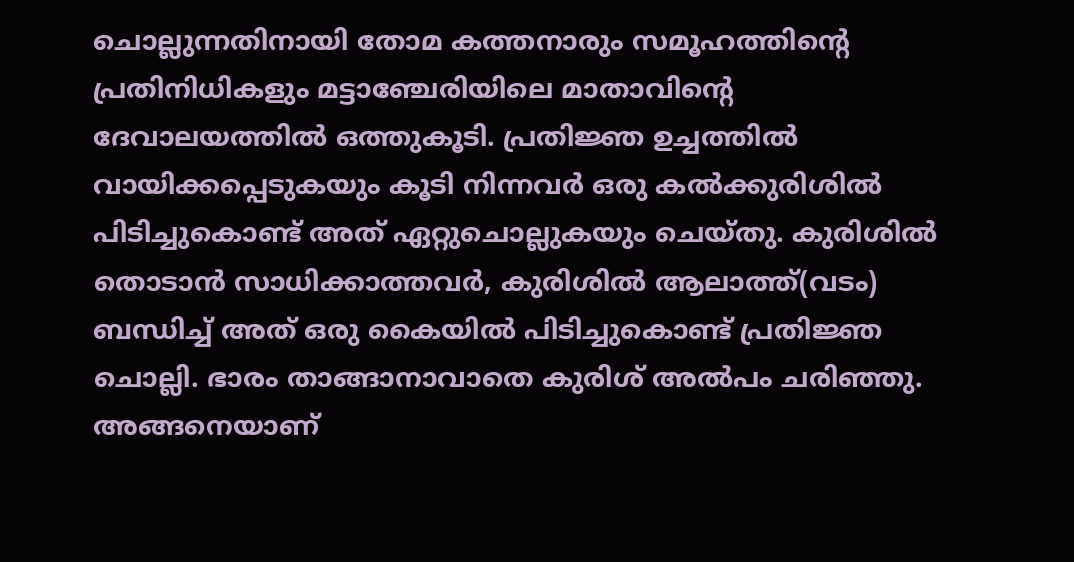ചൊല്ലുന്നതിനായി തോമ കത്തനാരും സമൂഹത്തിന്റെ പ്രതിനിധികളും മട്ടാഞ്ചേരിയിലെ മാതാവിന്റെ ദേവാലയത്തില്‍ ഒത്തുകൂടി. പ്രതിജ്ഞ ഉച്ചത്തില്‍ വായിക്കപ്പെടുകയും കൂടി നിന്നവര്‍ ഒരു കല്‍ക്കുരിശില്‍ പിടിച്ചുകൊണ്ട് അത് ഏറ്റുചൊല്ലുകയും ചെയ്തു. കുരിശില്‍ തൊടാന്‍ സാധിക്കാത്തവര്‍, കുരിശില്‍ ആലാത്ത്(വടം) ബന്ധിച്ച് അത് ഒരു കൈയില്‍ പിടിച്ചുകൊണ്ട് പ്രതിജ്ഞ ചൊല്ലി. ഭാരം താങ്ങാനാവാതെ കുരിശ് അല്‍പം ചരിഞ്ഞു. അങ്ങനെയാണ്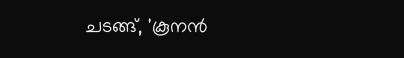ചടങ്ങ്, 'കൂനന്‍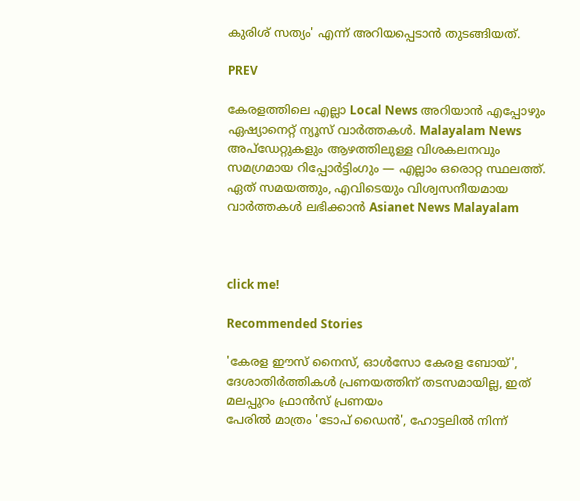കുരിശ് സത്യം' എന്ന് അറിയപ്പെടാന്‍ തുടങ്ങിയത്.

PREV

കേരളത്തിലെ എല്ലാ Local News അറിയാൻ എപ്പോഴും ഏഷ്യാനെറ്റ് ന്യൂസ് വാർത്തകൾ. Malayalam News  അപ്‌ഡേറ്റുകളും ആഴത്തിലുള്ള വിശകലനവും സമഗ്രമായ റിപ്പോർട്ടിംഗും — എല്ലാം ഒരൊറ്റ സ്ഥലത്ത്. ഏത് സമയത്തും, എവിടെയും വിശ്വസനീയമായ വാർത്തകൾ ലഭിക്കാൻ Asianet News Malayalam



click me!

Recommended Stories

'കേരള ഈസ് നൈസ്, ഓള്‍സോ കേരള ബോയ്', ദേശാതിര്‍ത്തികള്‍ പ്രണയത്തിന് തടസമായില്ല, ഇത് മലപ്പുറം ഫ്രാൻസ് പ്രണയം
പേരില്‍ മാത്രം 'ടോപ് ഡൈന്‍', ഹോട്ടലില്‍ നിന്ന്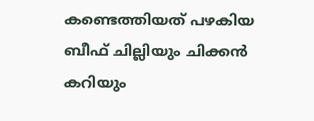കണ്ടെത്തിയത് പഴകിയ ബീഫ് ചില്ലിയും ചിക്കന്‍ കറിയും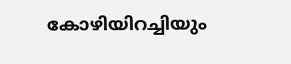കോഴിയിറച്ചിയും